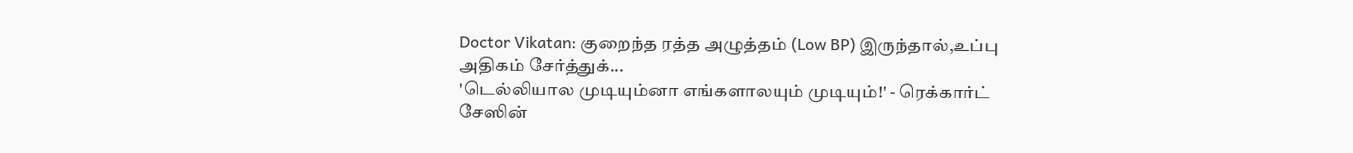Doctor Vikatan: குறைந்த ரத்த அழுத்தம் (Low BP) இருந்தால்,உப்பு அதிகம் சேர்த்துக்...
'டெல்லியால முடியும்னா எங்களாலயும் முடியும்!' - ரெக்கார்ட் சேஸின்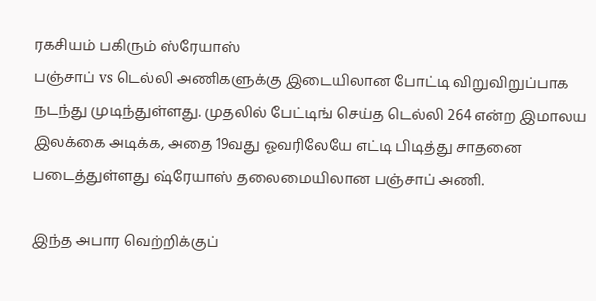ரகசியம் பகிரும் ஸ்ரேயாஸ்
பஞ்சாப் vs டெல்லி அணிகளுக்கு இடையிலான போட்டி விறுவிறுப்பாக நடந்து முடிந்துள்ளது. முதலில் பேட்டிங் செய்த டெல்லி 264 என்ற இமாலய இலக்கை அடிக்க, அதை 19வது ஓவரிலேயே எட்டி பிடித்து சாதனை படைத்துள்ளது ஷ்ரேயாஸ் தலைமையிலான பஞ்சாப் அணி.

இந்த அபார வெற்றிக்குப்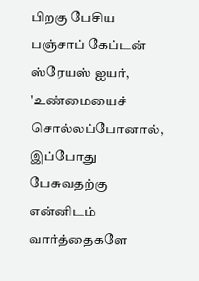பிறகு பேசிய பஞ்சாப் கேப்டன் ஸ்ரேயஸ் ஐயர், 'உண்மையைச் சொல்லப்போனால், இப்போது பேசுவதற்கு என்னிடம் வார்த்தைகளே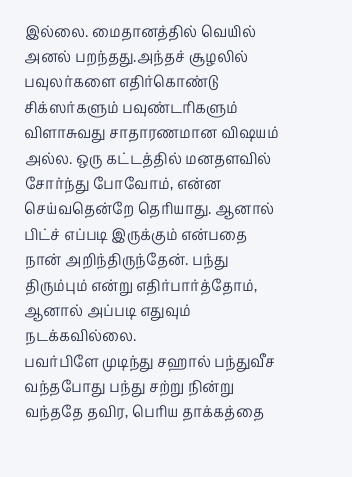இல்லை. மைதானத்தில் வெயில் அனல் பறந்தது.அந்தச் சூழலில் பவுலர்களை எதிர்கொண்டு சிக்ஸர்களும் பவுண்டரிகளும் விளாசுவது சாதாரணமான விஷயம் அல்ல. ஒரு கட்டத்தில் மனதளவில் சோர்ந்து போவோம், என்ன செய்வதென்றே தெரியாது. ஆனால் பிட்ச் எப்படி இருக்கும் என்பதை நான் அறிந்திருந்தேன். பந்து திரும்பும் என்று எதிர்பார்த்தோம், ஆனால் அப்படி எதுவும் நடக்கவில்லை.
பவர்பிளே முடிந்து சஹால் பந்துவீச வந்தபோது பந்து சற்று நின்று வந்ததே தவிர, பெரிய தாக்கத்தை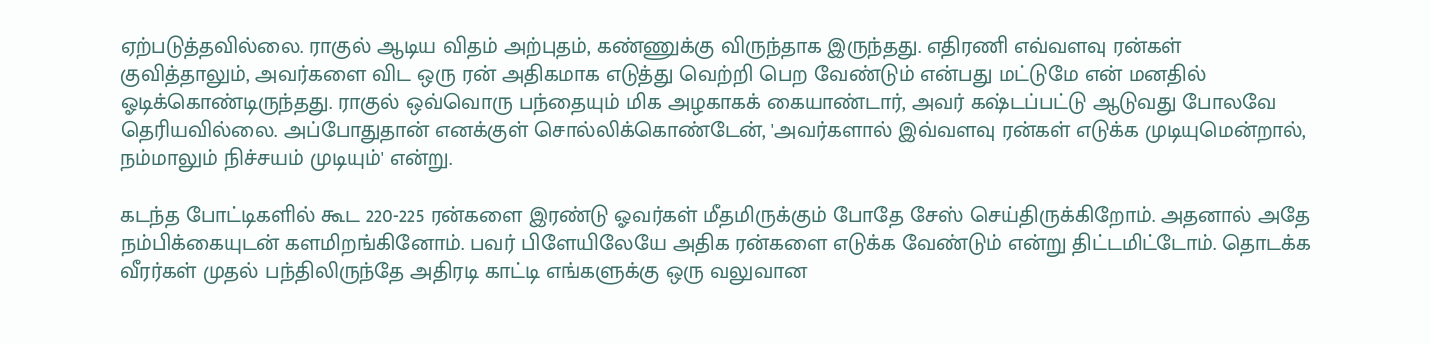ஏற்படுத்தவில்லை. ராகுல் ஆடிய விதம் அற்புதம், கண்ணுக்கு விருந்தாக இருந்தது. எதிரணி எவ்வளவு ரன்கள் குவித்தாலும், அவர்களை விட ஒரு ரன் அதிகமாக எடுத்து வெற்றி பெற வேண்டும் என்பது மட்டுமே என் மனதில் ஓடிக்கொண்டிருந்தது. ராகுல் ஒவ்வொரு பந்தையும் மிக அழகாகக் கையாண்டார், அவர் கஷ்டப்பட்டு ஆடுவது போலவே தெரியவில்லை. அப்போதுதான் எனக்குள் சொல்லிக்கொண்டேன், 'அவர்களால் இவ்வளவு ரன்கள் எடுக்க முடியுமென்றால், நம்மாலும் நிச்சயம் முடியும்' என்று.

கடந்த போட்டிகளில் கூட 220-225 ரன்களை இரண்டு ஓவர்கள் மீதமிருக்கும் போதே சேஸ் செய்திருக்கிறோம். அதனால் அதே நம்பிக்கையுடன் களமிறங்கினோம். பவர் பிளேயிலேயே அதிக ரன்களை எடுக்க வேண்டும் என்று திட்டமிட்டோம். தொடக்க வீரர்கள் முதல் பந்திலிருந்தே அதிரடி காட்டி எங்களுக்கு ஒரு வலுவான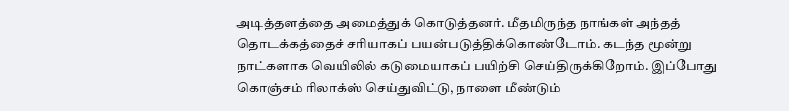அடித்தளத்தை அமைத்துக் கொடுத்தனர். மீதமிருந்த நாங்கள் அந்தத் தொடக்கத்தைச் சரியாகப் பயன்படுத்திக்கொண்டோம். கடந்த மூன்று நாட்களாக வெயிலில் கடுமையாகப் பயிற்சி செய்திருக்கிறோம். இப்போது கொஞ்சம் ரிலாக்ஸ் செய்துவிட்டு, நாளை மீண்டும்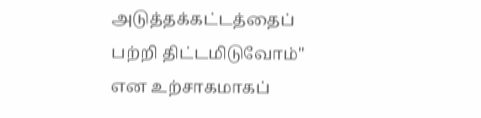அடுத்தக்கட்டத்தைப் பற்றி திட்டமிடுவோம்" என உற்சாகமாகப்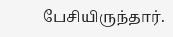பேசியிருந்தார்.